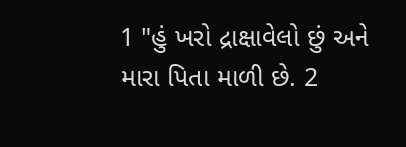1 "હું ખરો દ્રાક્ષાવેલો છું અને મારા પિતા માળી છે. 2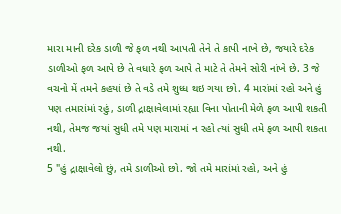મારા માની દરેક ડાળી જે ફળ નથી આપતી તેને તે કાપી નાખે છે, જયારે દરેક ડાળીઓ ફળ આપે છે તે વધારે ફળ આપે તે માટે તે તેમને સોરી નાંખે છે. 3 જે વચનો મેં તમને કહયાં છે તે વડે તમે શુધ્ધ થઇ ગયા છો. 4 મારાંમાં રહો અને હું પણ તમારાંમાં રહું, ડાળી દ્રાક્ષાવેલામાં રહ્યા વિના પોતાની મેળે ફળ આપી શકતી નથી, તેમજ જયાં સુધી તમે પણ મારામાં ન રહો ત્યાં સુધી તમે ફળ આપી શકતા નથી.
5 "હું દ્રાક્ષાવેલો છું, તમે ડાળીઓ છો. જો તમે મારાંમાં રહો, અને હું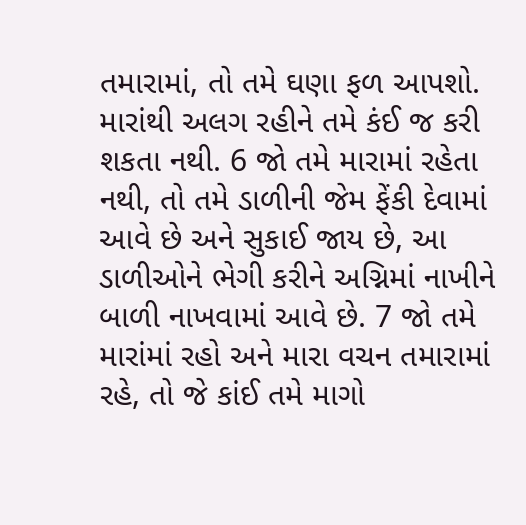તમારામાં, તો તમે ઘણા ફળ આપશો. મારાંથી અલગ રહીને તમે કંઈ જ કરી શકતા નથી. 6 જો તમે મારામાં રહેતા નથી, તો તમે ડાળીની જેમ ફેંકી દેવામાં આવે છે અને સુકાઈ જાય છે, આ ડાળીઓને ભેગી કરીને અગ્નિમાં નાખીને બાળી નાખવામાં આવે છે. 7 જો તમે મારાંમાં રહો અને મારા વચન તમારામાં રહે, તો જે કાંઈ તમે માગો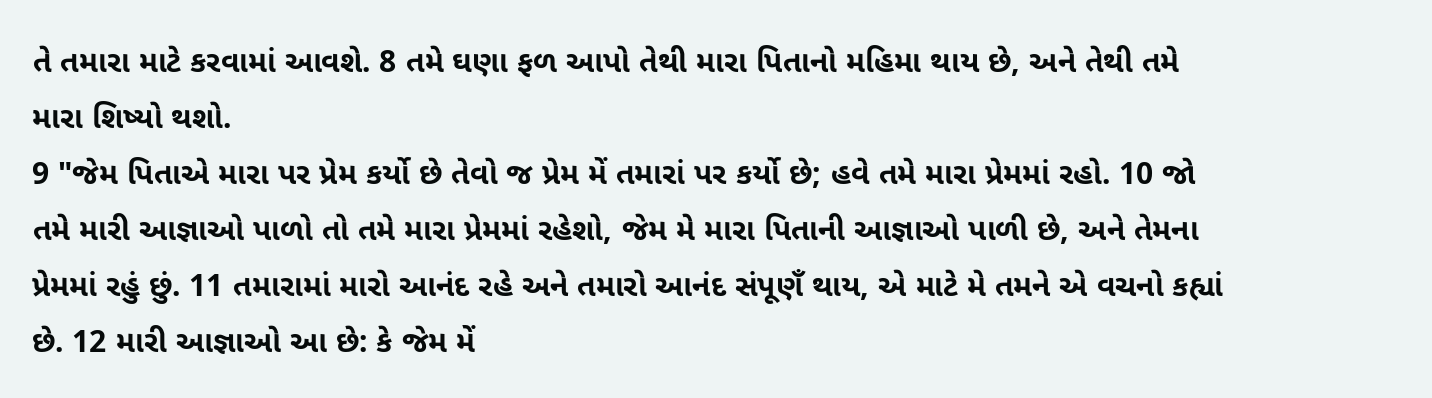તે તમારા માટે કરવામાં આવશે. 8 તમે ઘણા ફળ આપો તેથી મારા પિતાનો મહિમા થાય છે, અને તેથી તમે મારા શિષ્યો થશો.
9 "જેમ પિતાએ મારા પર પ્રેમ કર્યો છે તેવો જ પ્રેમ મેં તમારાં પર કર્યો છે; હવે તમે મારા પ્રેમમાં રહો. 10 જો તમે મારી આજ્ઞાઓ પાળો તો તમે મારા પ્રેમમાં રહેશો, જેમ મે મારા પિતાની આજ્ઞાઓ પાળી છે, અને તેમના પ્રેમમાં રહું છું. 11 તમારામાં મારો આનંદ રહે અને તમારો આનંદ સંપૂણઁ થાય, એ માટે મે તમને એ વચનો કહ્યાં છે. 12 મારી આજ્ઞાઓ આ છે: કે જેમ મેં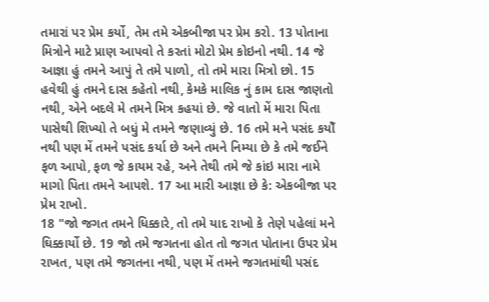તમારાં પર પ્રેમ કર્યો, તેમ તમે એકબીજા પર પ્રેમ કરો. 13 પોતાના મિત્રોને માટે પ્રાણ આપવો તે કરતાં મોટો પ્રેમ કોઇનો નથી. 14 જે આજ્ઞા હું તમને આપું તે તમે પાળો, તો તમે મારા મિત્રો છો. 15 હવેથી હું તમને દાસ કહેતો નથી, કેમકે માલિક નું કામ દાસ જાણતો નથી, એને બદલે મે તમને મિત્ર કહયાં છે. જે વાતો મેં મારા પિતા પાસેથી શિખ્યો તે બધું મે તમને જણાવ્યું છે. 16 તમે મને પસંદ કયોઁ નથી પણ મેં તમને પસંદ કર્યા છે અને તમને નિમ્યા છે કે તમે જઈને ફળ આપો, ફળ જે કાયમ રહે, અને તેથી તમે જે કાંઇ મારા નામે માગો પિતા તમને આપશે. 17 આ મારી આજ્ઞા છે કે: એકબીજા પર પ્રેમ રાખો.
18 "જો જગત તમને ધિક્કારે, તો તમે યાદ રાખો કે તેણે પહેલાં મને ઘિક્કાર્યો છે. 19 જો તમે જગતના હોત તો જગત પોતાના ઉપર પ્રેમ રાખત, પણ તમે જગતના નથી, પણ મેં તમને જગતમાંથી પસંદ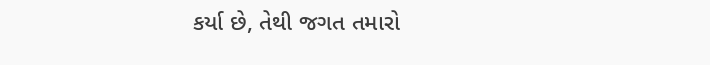કર્યા છે, તેથી જગત તમારો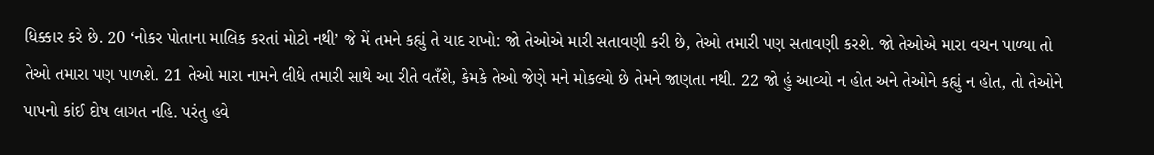ધિક્કાર કરે છે. 20 ‘નોકર પોતાના માલિક કરતાં મોટો નથી’ જે મેં તમને કહ્યું તે યાદ રાખો: જો તેઓએ મારી સતાવણી કરી છે, તેઓ તમારી પણ સતાવણી કરશે. જો તેઓએ મારા વચન પાળ્યા તો તેઓ તમારા પણ પાળશે. 21 તેઓ મારા નામને લીધે તમારી સાથે આ રીતે વતઁશે, કેમકે તેઓ જેણે મને મોકલ્યો છે તેમને જાણતા નથી. 22 જો હું આવ્યો ન હોત અને તેઓને કહ્યું ન હોત, તો તેઓને પાપનો કાંઈ દોષ લાગત નહિ. પરંતુ હવે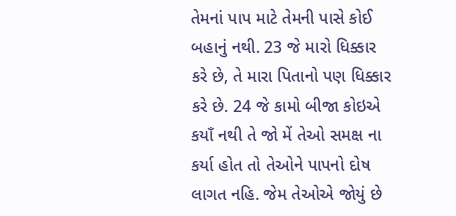તેમનાં પાપ માટે તેમની પાસે કોઈ બહાનું નથી. 23 જે મારો ધિક્કાર કરે છે, તે મારા પિતાનો પણ ધિક્કાર કરે છે. 24 જે કામો બીજા કોઇએ કયાઁ નથી તે જો મેં તેઓ સમક્ષ ના કર્યા હોત તો તેઓને પાપનો દોષ લાગત નહિ. જેમ તેઓએ જોયું છે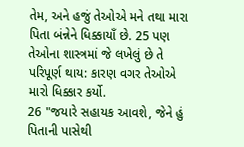તેમ, અને હજું તેઓએ મને તથા મારા પિતા બંન્નેને ધિક્કાયાઁ છે. 25 પણ તેઓના શાસ્ત્રમાં જે લખેલું છે તે પરિપૂર્ણ થાય: કારણ વગર તેઓએ મારો ધિક્કાર કર્યો.
26 "જયારે સહાયક આવશે, જેને હું પિતાની પાસેથી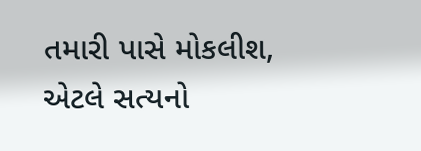તમારી પાસે મોકલીશ, એટલે સત્યનો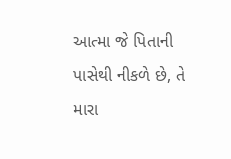આત્મા જે પિતાની પાસેથી નીકળે છે, તે મારા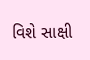વિશે સાક્ષી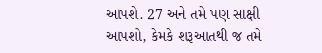આપશે. 27 અને તમે પણ સાક્ષી આપશો, કેમકે શરૂઆતથી જ તમે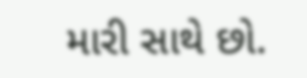મારી સાથે છો.